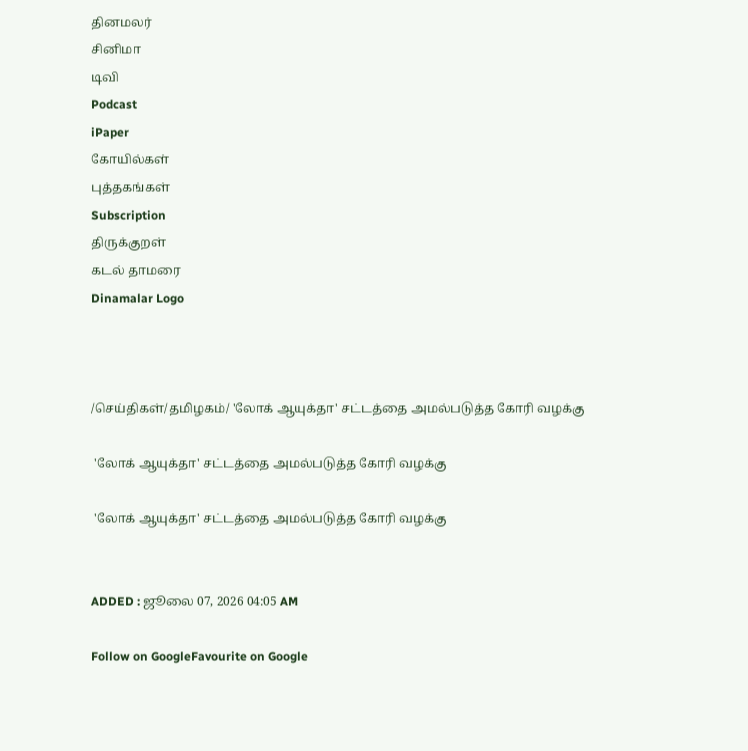தினமலர்
சினிமா
டிவி
Podcast
iPaper
கோயில்கள்
புத்தகங்கள்
Subscription
திருக்குறள்
கடல் தாமரை
Dinamalar Logo



/செய்திகள்/தமிழகம்/ 'லோக் ஆயுக்தா' சட்டத்தை அமல்படுத்த கோரி வழக்கு

 'லோக் ஆயுக்தா' சட்டத்தை அமல்படுத்த கோரி வழக்கு

 'லோக் ஆயுக்தா' சட்டத்தை அமல்படுத்த கோரி வழக்கு


ADDED : ஜூலை 07, 2026 04:05 AM

Follow on GoogleFavourite on Google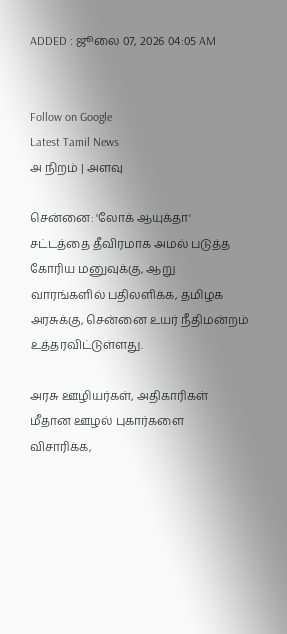ADDED : ஜூலை 07, 2026 04:05 AM


Follow on Google
Latest Tamil News
அ நிறம் | அளவு

சென்னை: 'லோக் ஆயுக்தா' சட்டத்தை தீவிரமாக அமல் படுத்த கோரிய மனுவுக்கு, ஆறு வாரங்களில் பதிலளிக்க, தமிழக அரசுக்கு, சென்னை உயர் நீதிமன்றம் உத்தரவிட்டுள்ளது.

அரசு ஊழியர்கள், அதிகாரிகள் மீதான ஊழல் புகார்களை விசாரிக்க,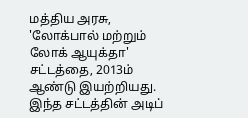மத்திய அரசு, 'லோக்பால் மற்றும் லோக் ஆயுக்தா' சட்டத்தை, 2013ம் ஆண்டு இயற்றியது. இந்த சட்டத்தின் அடிப்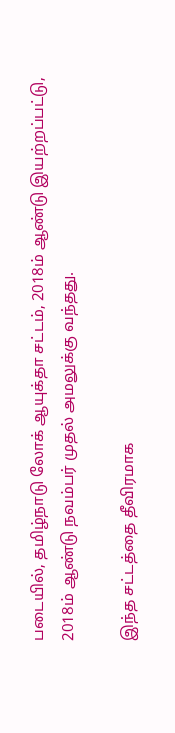படையில், தமிழ்நாடு லோக் ஆயுக்தா சட்டம், 2018ம் ஆண்டு இயற்றப்பட்டு, 2018ம் ஆண்டு நவம்பர் முதல் அமலுக்கு வந்தது.

இந்த சட்டத்தை தீவிரமாக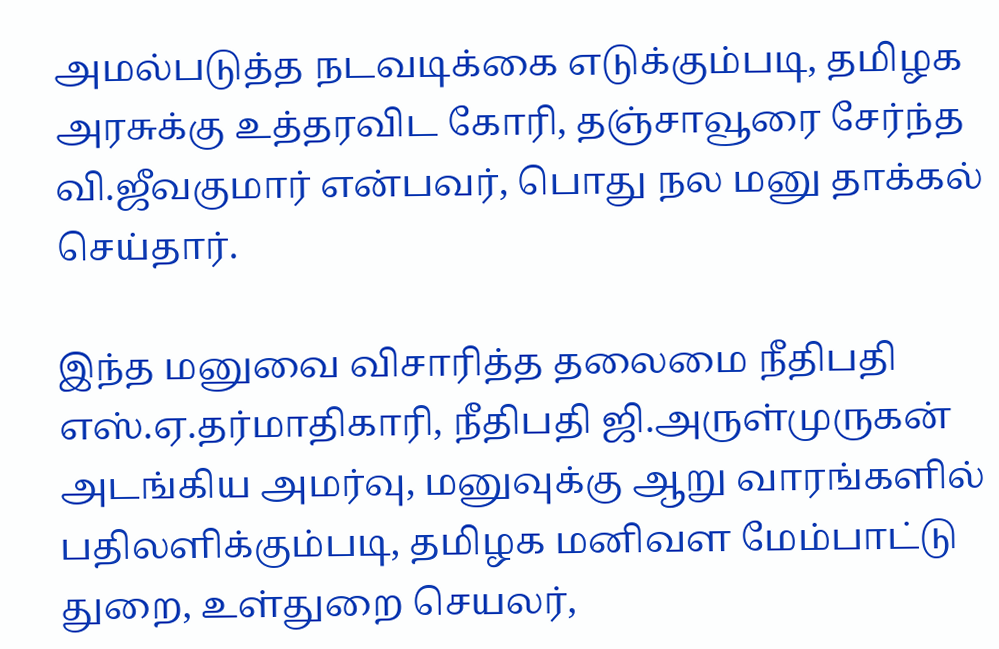அமல்படுத்த நடவடிக்கை எடுக்கும்படி, தமிழக அரசுக்கு உத்தரவிட கோரி, தஞ்சாவூரை சேர்ந்த வி.ஜீவகுமார் என்பவர், பொது நல மனு தாக்கல் செய்தார்.

இந்த மனுவை விசாரித்த தலைமை நீதிபதி எஸ்.ஏ.தர்மாதிகாரி, நீதிபதி ஜி.அருள்முருகன் அடங்கிய அமர்வு, மனுவுக்கு ஆறு வாரங்களில் பதிலளிக்கும்படி, தமிழக மனிவள மேம்பாட்டு துறை, உள்துறை செயலர்,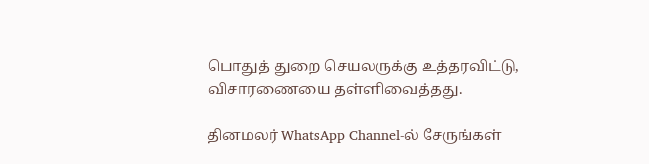பொதுத் துறை செயலருக்கு உத்தரவிட்டு, விசாரணையை தள்ளிவைத்தது.

தினமலர் WhatsApp Channel-ல் சேருங்கள்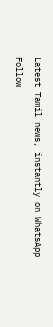Latest Tamil news, instantly on WhatsApp
Follow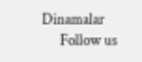Dinamalar
      Follow us